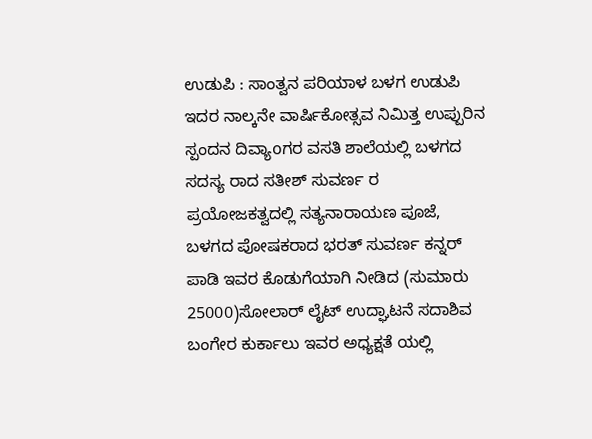ಉಡುಪಿ : ಸಾಂತ್ವನ ಪರಿಯಾಳ ಬಳಗ ಉಡುಪಿ ಇದರ ನಾಲ್ಕನೇ ವಾರ್ಷಿಕೋತ್ಸವ ನಿಮಿತ್ತ ಉಪ್ಪುರಿನ ಸ್ಪಂದನ ದಿವ್ಯಾoಗರ ವಸತಿ ಶಾಲೆಯಲ್ಲಿ ಬಳಗದ ಸದಸ್ಯ ರಾದ ಸತೀಶ್ ಸುವರ್ಣ ರ ಪ್ರಯೋಜಕತ್ವದಲ್ಲಿ ಸತ್ಯನಾರಾಯಣ ಪೂಜೆ, ಬಳಗದ ಪೋಷಕರಾದ ಭರತ್ ಸುವರ್ಣ ಕನ್ನರ್ ಪಾಡಿ ಇವರ ಕೊಡುಗೆಯಾಗಿ ನೀಡಿದ (ಸುಮಾರು 25000)ಸೋಲಾರ್ ಲೈಟ್ ಉದ್ಘಾಟನೆ ಸದಾಶಿವ ಬಂಗೇರ ಕುರ್ಕಾಲು ಇವರ ಅಧ್ಯಕ್ಷತೆ ಯಲ್ಲಿ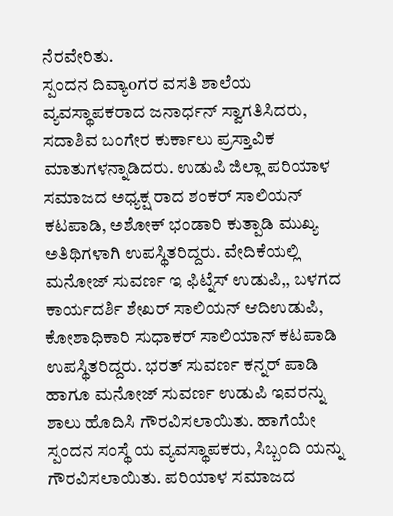ನೆರವೇರಿತು.
ಸ್ಪಂದನ ದಿವ್ಯಾoಗರ ವಸತಿ ಶಾಲೆಯ ವ್ಯವಸ್ಥಾಪಕರಾದ ಜನಾರ್ಧನ್ ಸ್ವಾಗತಿಸಿದರು, ಸದಾಶಿವ ಬಂಗೇರ ಕುರ್ಕಾಲು ಪ್ರಸ್ತಾವಿಕ ಮಾತುಗಳನ್ನಾಡಿದರು. ಉಡುಪಿ ಜಿಲ್ಲಾ ಪರಿಯಾಳ ಸಮಾಜದ ಅಧ್ಯಕ್ಷ ರಾದ ಶಂಕರ್ ಸಾಲಿಯನ್ ಕಟಪಾಡಿ, ಅಶೋಕ್ ಭಂಡಾರಿ ಕುತ್ಪಾಡಿ ಮುಖ್ಯ ಅತಿಥಿಗಳಾಗಿ ಉಪಸ್ಥಿತರಿದ್ದರು. ವೇದಿಕೆಯಲ್ಲಿ ಮನೋಜ್ ಸುವರ್ಣ ಇ ಫಿಟ್ನೆಸ್ ಉಡುಪಿ,, ಬಳಗದ ಕಾರ್ಯದರ್ಶಿ ಶೇಖರ್ ಸಾಲಿಯನ್ ಆದಿಉಡುಪಿ, ಕೋಶಾಧಿಕಾರಿ ಸುಧಾಕರ್ ಸಾಲಿಯಾನ್ ಕಟಪಾಡಿ ಉಪಸ್ಥಿತರಿದ್ದರು. ಭರತ್ ಸುವರ್ಣ ಕನ್ನರ್ ಪಾಡಿ ಹಾಗೂ ಮನೋಜ್ ಸುವರ್ಣ ಉಡುಪಿ ಇವರನ್ನು ಶಾಲು ಹೊದಿಸಿ ಗೌರವಿಸಲಾಯಿತು. ಹಾಗೆಯೇ ಸ್ಪಂದನ ಸಂಸ್ಥೆ ಯ ವ್ಯವಸ್ಥಾಪಕರು, ಸಿಬ್ಬಂದಿ ಯನ್ನು ಗೌರವಿಸಲಾಯಿತು. ಪರಿಯಾಳ ಸಮಾಜದ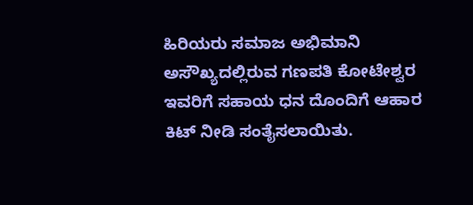ಹಿರಿಯರು ಸಮಾಜ ಅಭಿಮಾನಿ ಅಸೌಖ್ಯದಲ್ಲಿರುವ ಗಣಪತಿ ಕೋಟೇಶ್ವರ ಇವರಿಗೆ ಸಹಾಯ ಧನ ದೊಂದಿಗೆ ಆಹಾರ ಕಿಟ್ ನೀಡಿ ಸಂತೈಸಲಾಯಿತು.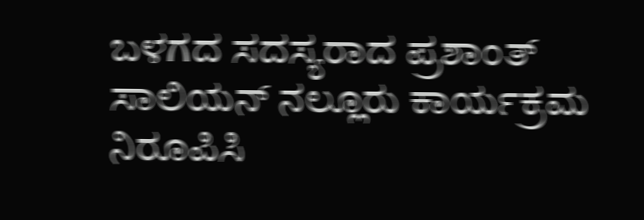ಬಳಗದ ಸದಸ್ಯರಾದ ಪ್ರಶಾಂತ್ ಸಾಲಿಯನ್ ನಲ್ಲೂರು ಕಾರ್ಯಕ್ರಮ ನಿರೂಪಿಸಿ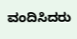ವಂದಿಸಿದರು